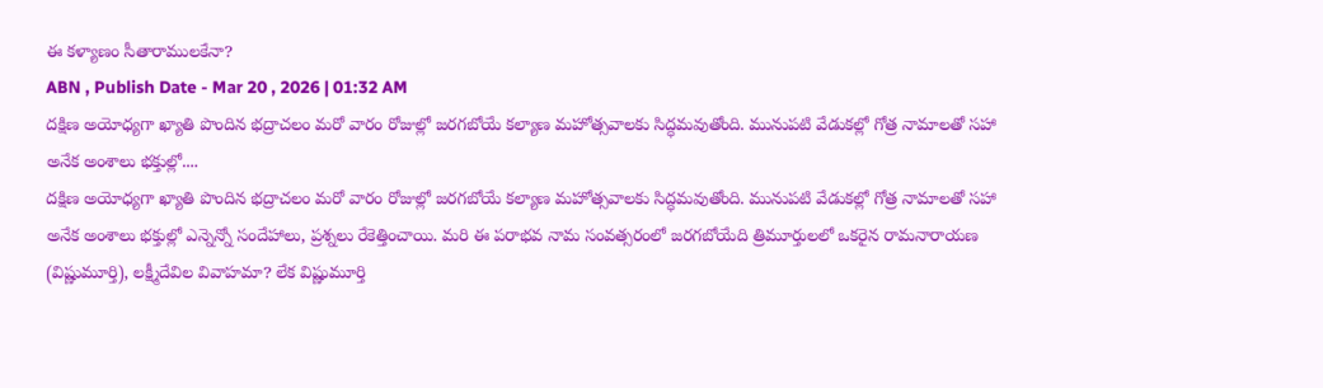ఈ కళ్యాణం సీతారాములకేనా?
ABN , Publish Date - Mar 20 , 2026 | 01:32 AM
దక్షిణ అయోధ్యగా ఖ్యాతి పొందిన భద్రాచలం మరో వారం రోజుల్లో జరగబోయే కల్యాణ మహోత్సవాలకు సిద్ధమవుతోంది. మునుపటి వేడుకల్లో గోత్ర నామాలతో సహా అనేక అంశాలు భక్తుల్లో....
దక్షిణ అయోధ్యగా ఖ్యాతి పొందిన భద్రాచలం మరో వారం రోజుల్లో జరగబోయే కల్యాణ మహోత్సవాలకు సిద్ధమవుతోంది. మునుపటి వేడుకల్లో గోత్ర నామాలతో సహా అనేక అంశాలు భక్తుల్లో ఎన్నెన్నో సందేహాలు, ప్రశ్నలు రేకెత్తించాయి. మరి ఈ పరాభవ నామ సంవత్సరంలో జరగబోయేది త్రిమూర్తులలో ఒకరైన రామనారాయణ (విష్ణుమూర్తి), లక్ష్మీదేవిల వివాహమా? లేక విష్ణుమూర్తి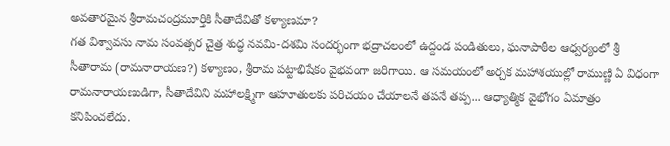అవతారమైన శ్రీరామచంద్రమూర్తికి సీతాదేవితో కళ్యాణమా?
గత విశ్వావసు నామ సంవత్సర చైత్ర శుద్ధ నవమి-దశమి సందర్భంగా భద్రాచలంలో ఉద్దండ పండితులు, ఘనాపాఠీల ఆధ్వర్యంలో శ్రీ సీతారామ (రామనారాయణ?) కళ్యాణం, శ్రీరామ పట్టాభిషేకం వైభవంగా జరిగాయి. ఆ సమయంలో అర్చక మహాశయుల్లో రాముణ్ణి ఏ విధంగా రామనారాయణుడిగా, సీతాదేవిని మహాలక్ష్మిగా ఆహూతులకు పరిచయం చేయాలనే తపనే తప్ప... ఆధ్యాత్మిక వైభోగం ఏమాత్రం కనిపించలేదు.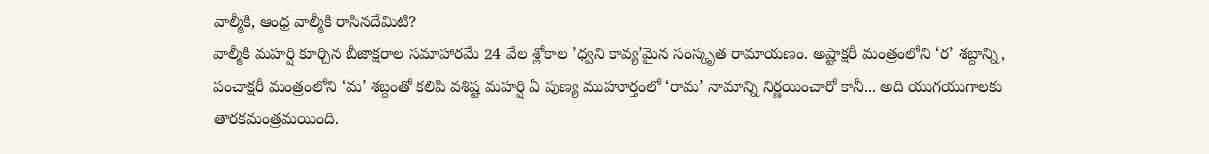వాల్మీకి, ఆంధ్ర వాల్మీకి రాసినదేమిటి?
వాల్మీకి మహర్షి కూర్చిన బీజాక్షరాల సమాహారమే 24 వేల శ్లోకాల ’ధ్వని కావ్య’మైన సంస్కృత రామాయణం. అష్టాక్షరీ మంత్రంలోని ‘ర’ శబ్దాన్ని, పంచాక్షరీ మంత్రంలోని ‘మ’ శబ్దంతో కలిపి వశిష్ట మహర్షి ఏ పుణ్య ముహూర్తంలో ‘రామ’ నామాన్ని నిర్ణయించారో కానీ... అది యుగయుగాలకు తారకమంత్రమయింది.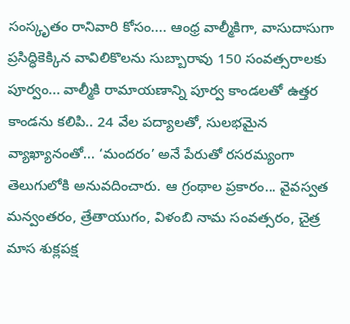సంస్కృతం రానివారి కోసం.... ఆంధ్ర వాల్మీకిగా, వాసుదాసుగా ప్రసిద్ధికెక్కిన వావిలికొలను సుబ్బారావు 150 సంవత్సరాలకు పూర్వం... వాల్మీకి రామాయణాన్ని పూర్వ కాండలతో ఉత్తర కాండను కలిపి.. 24 వేల పద్యాలతో, సులభమైన వ్యాఖ్యానంతో... ‘మందరం’ అనే పేరుతో రసరమ్యంగా తెలుగులోకి అనువదించారు. ఆ గ్రంథాల ప్రకారం... వైవస్వత మన్వంతరం, త్రేతాయుగం, విళంబి నామ సంవత్సరం, చైత్ర మాస శుక్లపక్ష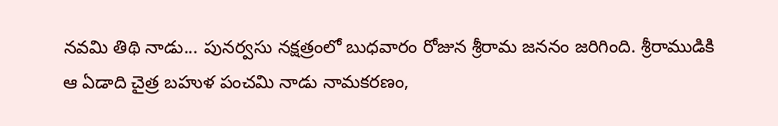నవమి తిథి నాడు... పునర్వసు నక్షత్రంలో బుధవారం రోజున శ్రీరామ జననం జరిగింది. శ్రీరాముడికి ఆ ఏడాది చైత్ర బహుళ పంచమి నాడు నామకరణం,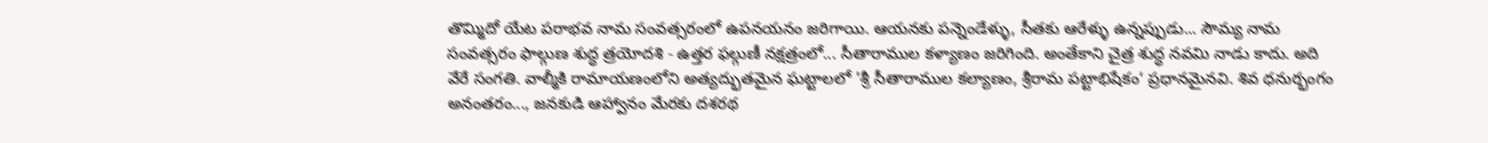తొమ్మిదో యేట పరాభవ నామ సంవత్సరంలో ఉపనయనం జరిగాయి. ఆయనకు పన్నెండేళ్ళు, సీతకు ఆరేళ్ళు ఉన్నప్పుడు... సౌమ్య నామ సంవత్సరం ఫాల్గుణ శుద్ధ త్రయోదశి - ఉత్తర ఫల్గుణీ నక్షత్రంలో... సీతారాముల కళ్యాణం జరిగింది. అంతేకాని చైత్ర శుద్ధ నవమి నాడు కాదు. అది వేరే సంగతి. వాల్మీకి రామాయణంలోని అత్యద్భుతమైన ఘట్టాలలో ’శ్రీ సీతారాముల కల్యాణం, శ్రీరామ పట్టాభిషేకం‘ ప్రధానమైనవి. శివ ధనుర్భంగం అనంతరం..., జనకుడి ఆహ్వానం మేరకు దశరథ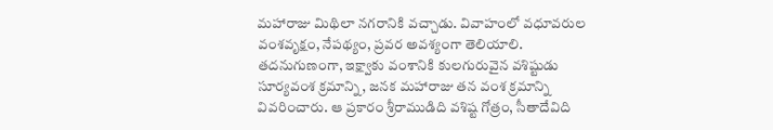మహారాజు మిథిలా నగరానికి వచ్చాడు. వివాహంలో వధూవరుల వంశవృక్షం, నేపథ్యం, ప్రవర అవశ్యంగా తెలియాలి. తదనుగుణంగా, ఇక్ష్వాకు వంశానికి కులగురువైన వశిష్టుడు సూర్యవంశ క్రమాన్ని, జనక మహారాజు తన వంశ క్రమాన్ని వివరించారు. ఆ ప్రకారం శ్రీరాముడిది వశిష్ట గోత్రం, సీతాదేవిది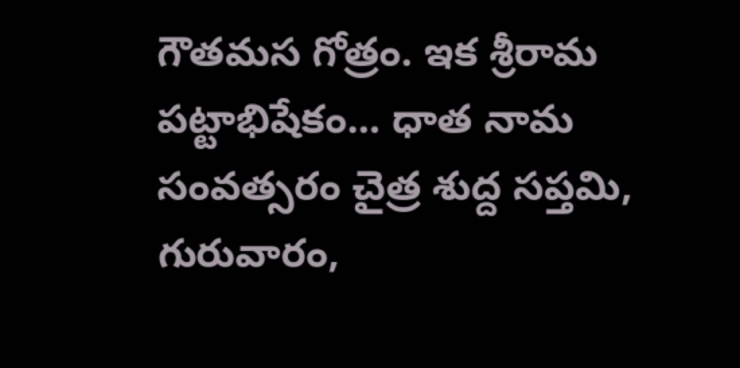గౌతమస గోత్రం. ఇక శ్రీరామ పట్టాభిషేకం... ధాత నామ సంవత్సరం చైత్ర శుద్ద సప్తమి, గురువారం,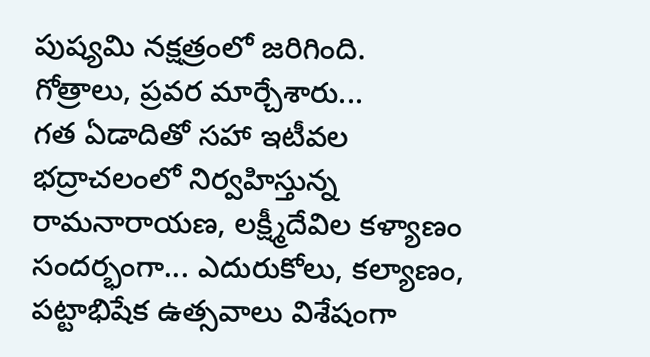పుష్యమి నక్షత్రంలో జరిగింది.
గోత్రాలు, ప్రవర మార్చేశారు...
గత ఏడాదితో సహా ఇటీవల భద్రాచలంలో నిర్వహిస్తున్న రామనారాయణ, లక్ష్మీదేవిల కళ్యాణం సందర్భంగా... ఎదురుకోలు, కల్యాణం, పట్టాభిషేక ఉత్సవాలు విశేషంగా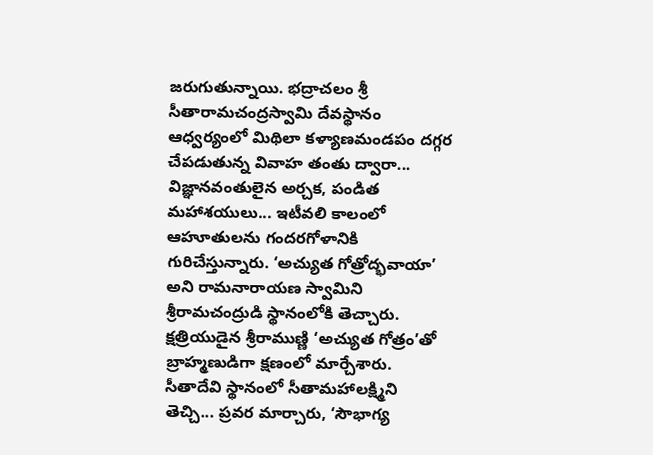జరుగుతున్నాయి. భద్రాచలం శ్రీ సీతారామచంద్రస్వామి దేవస్థానం ఆధ్వర్యంలో మిథిలా కళ్యాణమండపం దగ్గర చేపడుతున్న వివాహ తంతు ద్వారా... విజ్ఞానవంతులైన అర్చక, పండిత మహాశయులు... ఇటీవలి కాలంలో ఆహూతులను గందరగోళానికి గురిచేస్తున్నారు. ‘అచ్యుత గోత్రోద్భవాయా’ అని రామనారాయణ స్వామిని శ్రీరామచంద్రుడి స్థానంలోకి తెచ్చారు. క్షత్రియుడైన శ్రీరాముణ్ణి ‘అచ్యుత గోత్రం’తో బ్రాహ్మణుడిగా క్షణంలో మార్చేశారు. సీతాదేవి స్థానంలో సీతామహాలక్ష్మిని తెచ్చి... ప్రవర మార్చారు, ‘సౌభాగ్య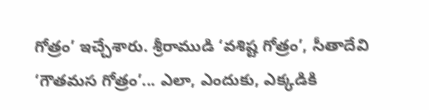గోత్రం’ ఇచ్చేశారు. శ్రీరాముడి ‘వశిష్ట గోత్రం’, సీతాదేవి ‘గౌతమస గోత్రం’... ఎలా, ఎందుకు, ఎక్కడికి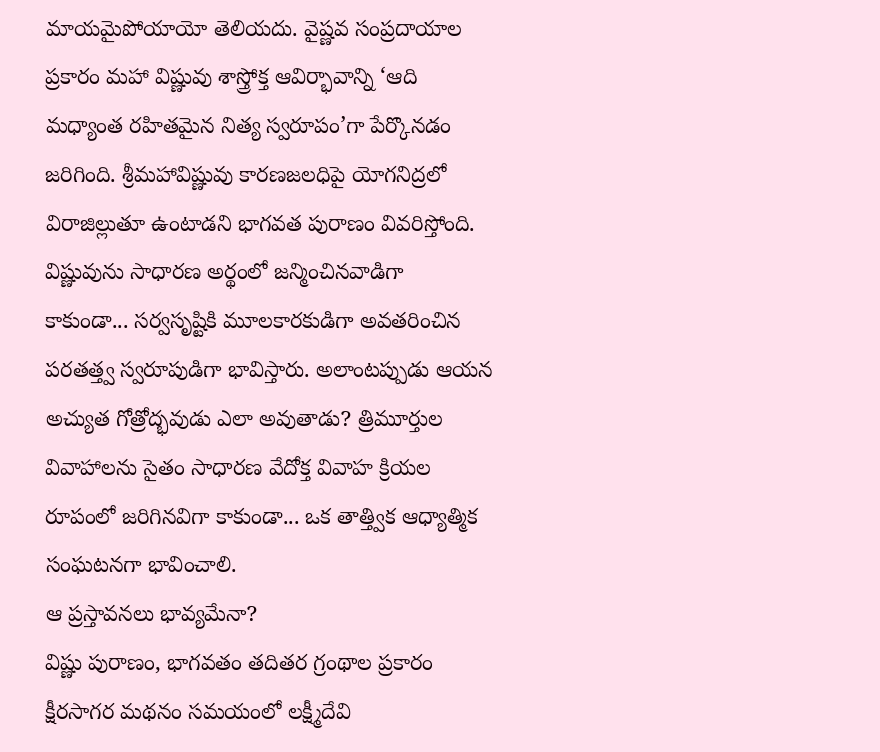మాయమైపోయాయో తెలియదు. వైష్ణవ సంప్రదాయాల ప్రకారం మహా విష్ణువు శాస్త్రోక్త ఆవిర్భావాన్ని ‘ఆది మధ్యాంత రహితమైన నిత్య స్వరూపం’గా పేర్కొనడం జరిగింది. శ్రీమహావిష్ణువు కారణజలధిపై యోగనిద్రలో విరాజిల్లుతూ ఉంటాడని భాగవత పురాణం వివరిస్తోంది. విష్ణువును సాధారణ అర్థంలో జన్మించినవాడిగా కాకుండా... సర్వసృష్టికి మూలకారకుడిగా అవతరించిన పరతత్త్వ స్వరూపుడిగా భావిస్తారు. అలాంటప్పుడు ఆయన అచ్యుత గోత్రోద్భవుడు ఎలా అవుతాడు? త్రిమూర్తుల వివాహాలను సైతం సాధారణ వేదోక్త వివాహ క్రియల రూపంలో జరిగినవిగా కాకుండా... ఒక తాత్త్విక ఆధ్యాత్మిక సంఘటనగా భావించాలి.
ఆ ప్రస్తావనలు భావ్యమేనా?
విష్ణు పురాణం, భాగవతం తదితర గ్రంథాల ప్రకారం క్షీరసాగర మథనం సమయంలో లక్ష్మీదేవి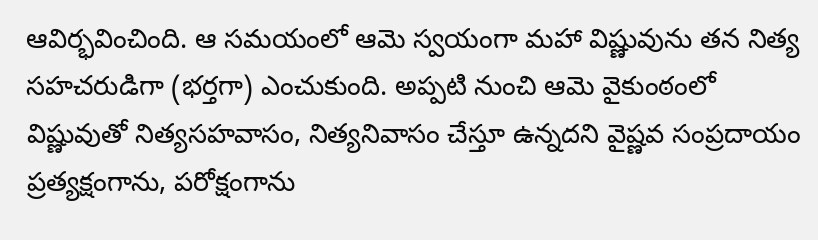ఆవిర్భవించింది. ఆ సమయంలో ఆమె స్వయంగా మహా విష్ణువును తన నిత్య సహచరుడిగా (భర్తగా) ఎంచుకుంది. అప్పటి నుంచి ఆమె వైకుంఠంలో విష్ణువుతో నిత్యసహవాసం, నిత్యనివాసం చేస్తూ ఉన్నదని వైష్ణవ సంప్రదాయం ప్రత్యక్షంగాను, పరోక్షంగాను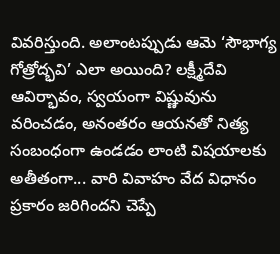వివరిస్తుంది. అలాంటప్పుడు ఆమె ‘సౌభాగ్య గోత్రోద్భవి’ ఎలా అయింది? లక్ష్మీదేవి ఆవిర్భావం, స్వయంగా విష్ణువును వరించడం, అనంతరం ఆయనతో నిత్య సంబంధంగా ఉండడం లాంటి విషయాలకు అతీతంగా... వారి వివాహం వేద విధానం ప్రకారం జరిగిందని చెప్పే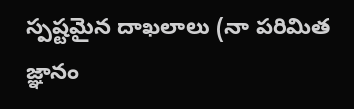స్పష్టమైన దాఖలాలు (నా పరిమిత జ్ఞానం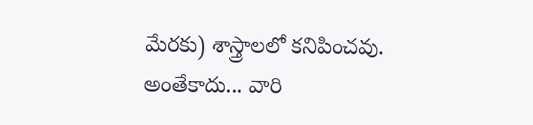మేరకు) శాస్త్రాలలో కనిపించవు. అంతేకాదు... వారి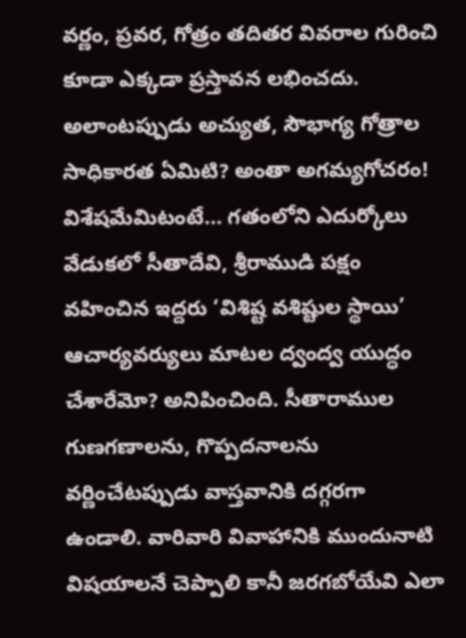వర్ణం, ప్రవర, గోత్రం తదితర వివరాల గురించి కూడా ఎక్కడా ప్రస్తావన లభించదు. అలాంటప్పుడు అచ్యుత, సౌభాగ్య గోత్రాల సాధికారత ఏమిటి? అంతా అగమ్యగోచరం! విశేషమేమిటంటే... గతంలోని ఎదుర్కోలు వేడుకలో సీతాదేవి, శ్రీరాముడి పక్షం వహించిన ఇద్దరు ‘విశిష్ట వశిష్టుల స్థాయి’ ఆచార్యవర్యులు మాటల ద్వంద్వ యుద్ధం చేశారేమో? అనిపించింది. సీతారాముల గుణగణాలను, గొప్పదనాలను వర్ణించేటప్పుడు వాస్తవానికి దగ్గరగా ఉండాలి. వారివారి వివాహానికి ముందునాటి విషయాలనే చెప్పాలి కానీ జరగబోయేవి ఎలా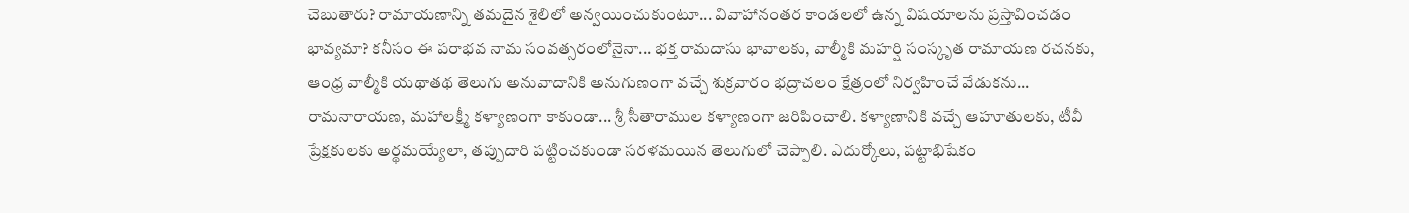చెబుతారు? రామాయణాన్ని తమదైన శైలిలో అన్వయించుకుంటూ... వివాహానంతర కాండలలో ఉన్న విషయాలను ప్రస్తావించడం భావ్యమా? కనీసం ఈ పరాభవ నామ సంవత్సరంలోనైనా... భక్త రామదాసు భావాలకు, వాల్మీకి మహర్షి సంస్కృత రామాయణ రచనకు, ఆంధ్ర వాల్మీకి యథాతథ తెలుగు అనువాదానికి అనుగుణంగా వచ్చే శుక్రవారం భద్రాచలం క్షేత్రంలో నిర్వహించే వేడుకను... రామనారాయణ, మహాలక్ష్మీ కళ్యాణంగా కాకుండా... శ్రీ సీతారాముల కళ్యాణంగా జరిపించాలి. కళ్యాణానికి వచ్చే ఆహూతులకు, టీవీ ప్రేక్షకులకు అర్థమయ్యేలా, తప్పుదారి పట్టించకుండా సరళమయిన తెలుగులో చెప్పాలి. ఎదుర్కోలు, పట్టాభిషేకం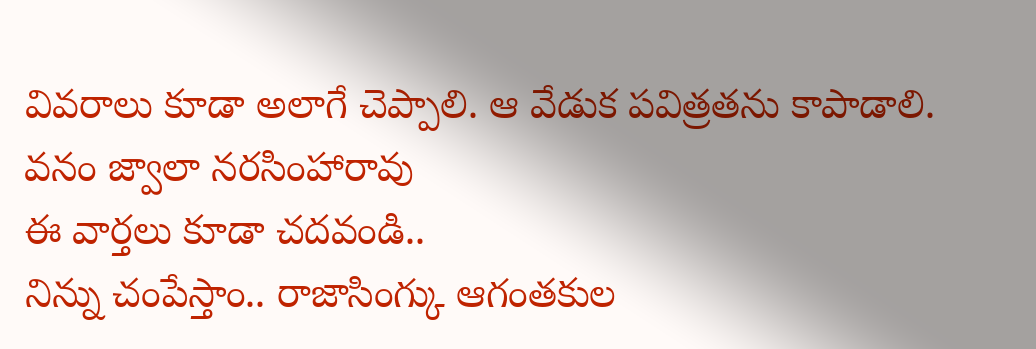వివరాలు కూడా అలాగే చెప్పాలి. ఆ వేడుక పవిత్రతను కాపాడాలి.
వనం జ్వాలా నరసింహారావు
ఈ వార్తలు కూడా చదవండి..
నిన్ను చంపేస్తాం.. రాజాసింగ్కు ఆగంతకుల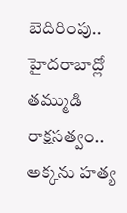బెదిరింపు..
హైదరాబాద్లో తమ్ముడి రాక్షసత్వం.. అక్కను హత్య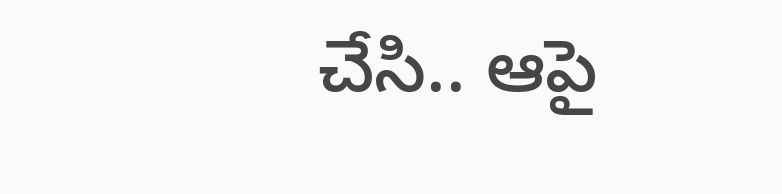చేసి.. ఆపై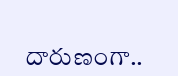దారుణంగా..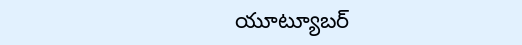యూట్యూబర్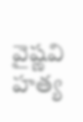వైష్ణవి హత్య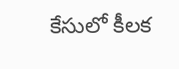కేసులో కీలక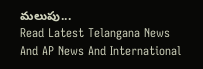మలుపు...
Read Latest Telangana News And AP News And International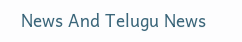News And Telugu News